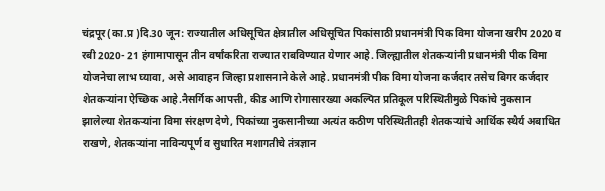चंद्रपूर(का.प्र )दि.30 जून: राज्यातील अधिसूचित क्षेत्रातील अधिसूचित पिकांसाठी प्रधानमंत्री पिक विमा योजना खरीप 2020 व रबी 2020- 21 हंगामापासून तीन वर्षांकरिता राज्यात राबविण्यात येणार आहे. जिल्ह्यातील शेतकऱ्यांनी प्रधानमंत्री पीक विमा योजनेचा लाभ घ्यावा, असे आवाहन जिल्हा प्रशासनाने केले आहे. प्रधानमंत्री पीक विमा योजना कर्जदार तसेच बिगर कर्जदार शेतकऱ्यांना ऐच्छिक आहे.नैसर्गिक आपत्ती, कीड आणि रोगासारख्या अकल्पित प्रतिकूल परिस्थितीमुळे पिकांचे नुकसान झालेल्या शेतकऱ्यांना विमा संरक्षण देणे, पिकांच्या नुकसानीच्या अत्यंत कठीण परिस्थितीतही शेतकऱ्यांचे आर्थिक स्थैर्य अबाधित राखणे, शेतकऱ्यांना नाविन्यपूर्ण व सुधारित मशागतीचे तंत्रज्ञान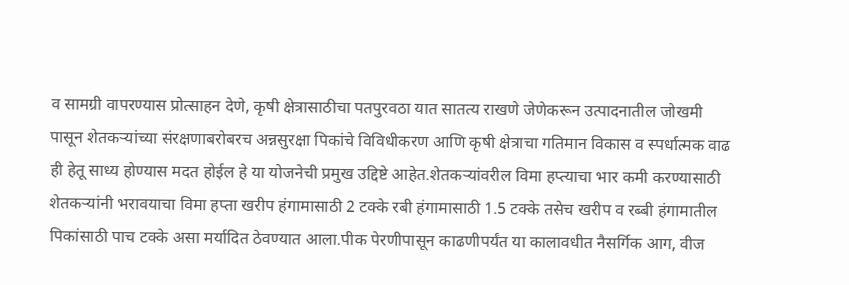व सामग्री वापरण्यास प्रोत्साहन देणे, कृषी क्षेत्रासाठीचा पतपुरवठा यात सातत्य राखणे जेणेकरून उत्पादनातील जोखमी पासून शेतकऱ्यांच्या संरक्षणाबरोबरच अन्नसुरक्षा पिकांचे विविधीकरण आणि कृषी क्षेत्राचा गतिमान विकास व स्पर्धात्मक वाढ ही हेतू साध्य होण्यास मदत होईल हे या योजनेची प्रमुख उद्दिष्टे आहेत.शेतकऱ्यांवरील विमा हप्त्याचा भार कमी करण्यासाठी शेतकऱ्यांनी भरावयाचा विमा हप्ता खरीप हंगामासाठी 2 टक्के रबी हंगामासाठी 1.5 टक्के तसेच खरीप व रब्बी हंगामातील पिकांसाठी पाच टक्के असा मर्यादित ठेवण्यात आला.पीक पेरणीपासून काढणीपर्यंत या कालावधीत नैसर्गिक आग, वीज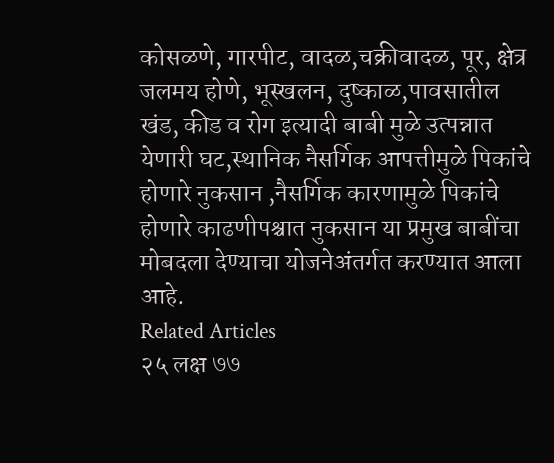कोसळणे, गारपीट, वादळ,चक्रीवादळ, पूर, क्षेत्र जलमय होणे, भूस्खलन, दुष्काळ,पावसातील खंड, कीड व रोग इत्यादी बाबी मुळे उत्पन्नात येणारी घट,स्थानिक नैसर्गिक आपत्तीमुळे पिकांचे होणारे नुकसान ,नैसर्गिक कारणामुळे पिकांचे होणारे काढणीपश्चात नुकसान या प्रमुख बाबींचा मोबदला देण्याचा योजनेअंतर्गत करण्यात आला आहे.
Related Articles
२५ लक्ष ७७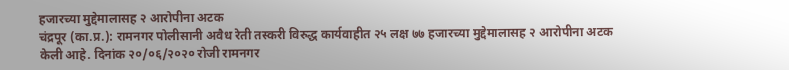हजारच्या मुद्देमालासह २ आरोपीना अटक
चंद्रपूर (का.प्र.): रामनगर पोलीसानी अवैध रेती तस्करी विरुद्ध कार्यवाहीत २५ लक्ष ७७ हजारच्या मुद्देमालासह २ आरोपीना अटक केली आहे. दिनांक २०/०६/२०२० रोजी रामनगर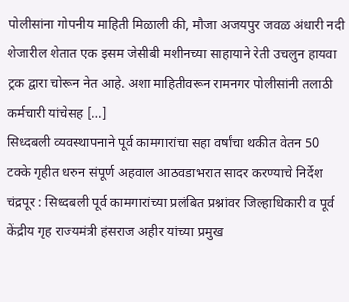पोलीसांना गोपनीय माहिती मिळाली की, मौजा अजयपुर जवळ अंधारी नदी शेजारील शेतात एक इसम जेसीबी मशीनच्या साहायाने रेती उचलुन हायवा ट्रक द्वारा चोरून नेत आहे. अशा माहितीवरून रामनगर पोलीसांनी तलाठी कर्मचारी यांचेसह […]
सिध्दबली व्यवस्थापनाने पूर्व कामगारांचा सहा वर्षांचा थकीत वेतन 50 टक्के गृहीत धरुन संपूर्ण अहवाल आठवडाभरात सादर करण्याचे निर्देश
चंद्रपूर : सिध्दबली पूर्व कामगारांच्या प्रलंबित प्रश्नांवर जिल्हाधिकारी व पूर्व केंद्रीय गृह राज्यमंत्री हंसराज अहीर यांच्या प्रमुख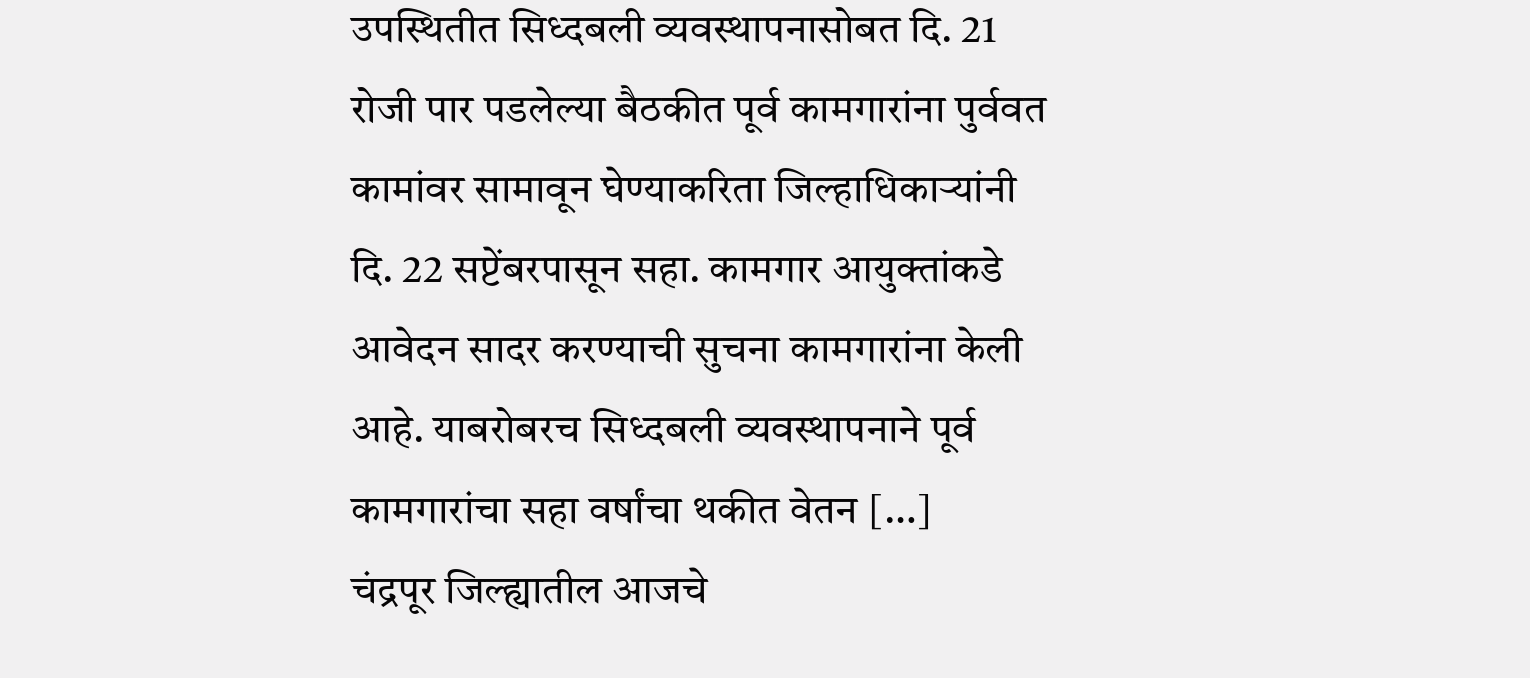उपस्थितीत सिध्दबली व्यवस्थापनासोबत दि. 21 रोजी पार पडलेल्या बैठकीत पूर्व कामगारांना पुर्ववत कामांवर सामावून घेण्याकरिता जिल्हाधिकाऱ्यांनी दि. 22 सप्टेंबरपासून सहा. कामगार आयुक्तांकडे आवेदन सादर करण्याची सुचना कामगारांना केली आहे. याबरोबरच सिध्दबली व्यवस्थापनाने पूर्व कामगारांचा सहा वर्षांचा थकीत वेतन […]
चंद्रपूर जिल्ह्यातील आजचे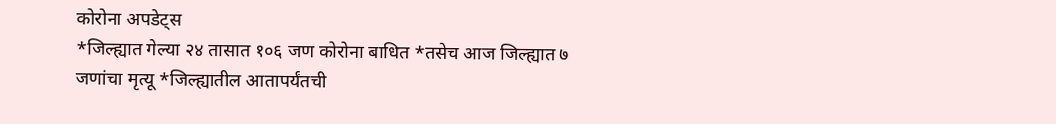कोरोना अपडेट्स
*जिल्ह्यात गेल्या २४ तासात १०६ जण कोरोना बाधित *तसेच आज जिल्ह्यात ७ जणांचा मृत्यू *जिल्ह्यातील आतापर्यंतची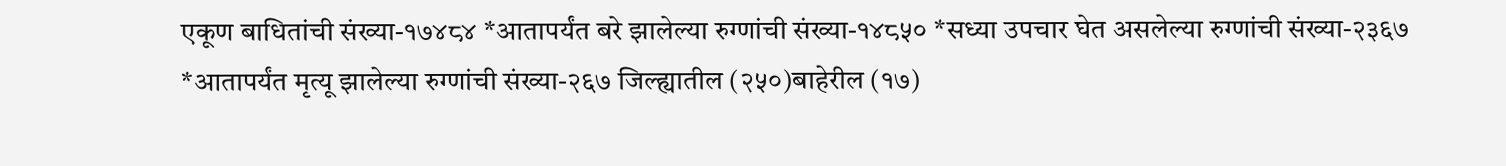एकूण बाधितांची संख्या-१७४८४ *आतापर्यंत बरे झालेल्या रुग्णांची संख्या-१४८५० *सध्या उपचार घेत असलेल्या रुग्णांची संख्या-२३६७ *आतापर्यंत मृत्यू झालेल्या रुग्णांची संख्या-२६७ जिल्ह्यातील (२५०)बाहेरील (१७)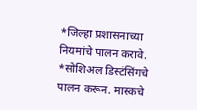*जिल्हा प्रशासनाच्या नियमांचे पालन करावे. *सोशिअल डिस्टंसिंगचे पालन करून. मास्कचे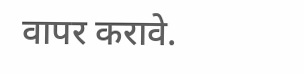वापर करावे.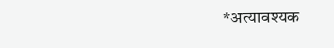*अत्यावश्यक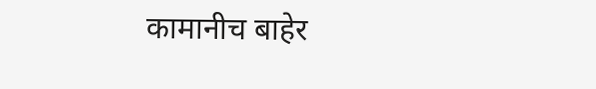कामानीच बाहेर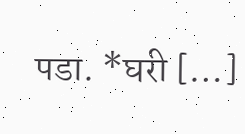पडा. *घरी […]